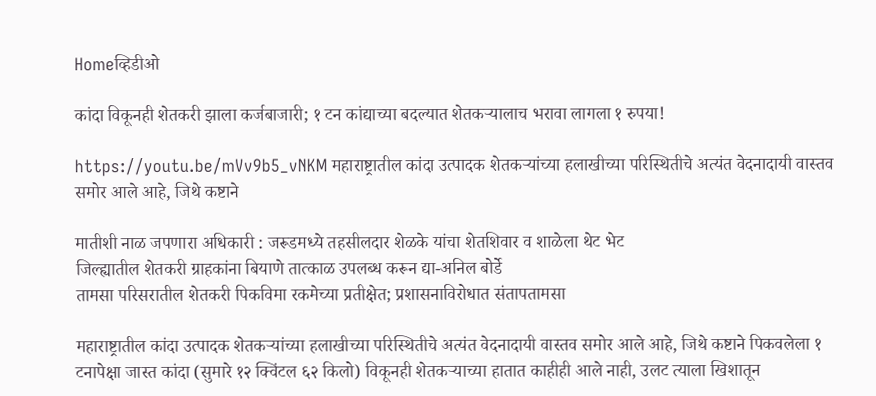Homeव्हिडीओ

कांदा विकूनही शेतकरी झाला कर्जबाजारी; १ टन कांद्याच्या बदल्यात शेतकऱ्यालाच भरावा लागला १ रुपया!

https://youtu.be/mVv9b5_vNKM महाराष्ट्रातील कांदा उत्पादक शेतकऱ्यांच्या हलाखीच्या परिस्थितीचे अत्यंत वेदनादायी वास्तव समोर आले आहे, जिथे कष्टाने

मातीशी नाळ जपणारा अधिकारी : जरूडमध्ये तहसीलदार शेळके यांचा शेतशिवार व शाळेला थेट भेट
जिल्ह्यातील शेतकरी ग्राहकांना बियाणे तात्काळ उपलब्ध करून द्या-अनिल बोर्डे
तामसा परिसरातील शेतकरी पिकविमा रकमेच्या प्रतीक्षेत; प्रशासनाविरोधात संतापतामसा

महाराष्ट्रातील कांदा उत्पादक शेतकऱ्यांच्या हलाखीच्या परिस्थितीचे अत्यंत वेदनादायी वास्तव समोर आले आहे, जिथे कष्टाने पिकवलेला १ टनापेक्षा जास्त कांदा (सुमारे १२ क्विंटल ६२ किलो) विकूनही शेतकऱ्याच्या हातात काहीही आले नाही, उलट त्याला खिशातून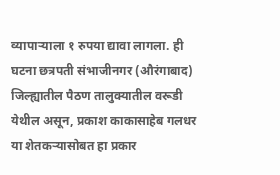व्यापाऱ्याला १ रुपया द्यावा लागला. ही घटना छत्रपती संभाजीनगर (औरंगाबाद) जिल्ह्यातील पैठण तालुक्यातील वरूडी येथील असून, प्रकाश काकासाहेब गलधर या शेतकऱ्यासोबत हा प्रकार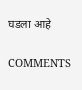घडला आहे

COMMENTS